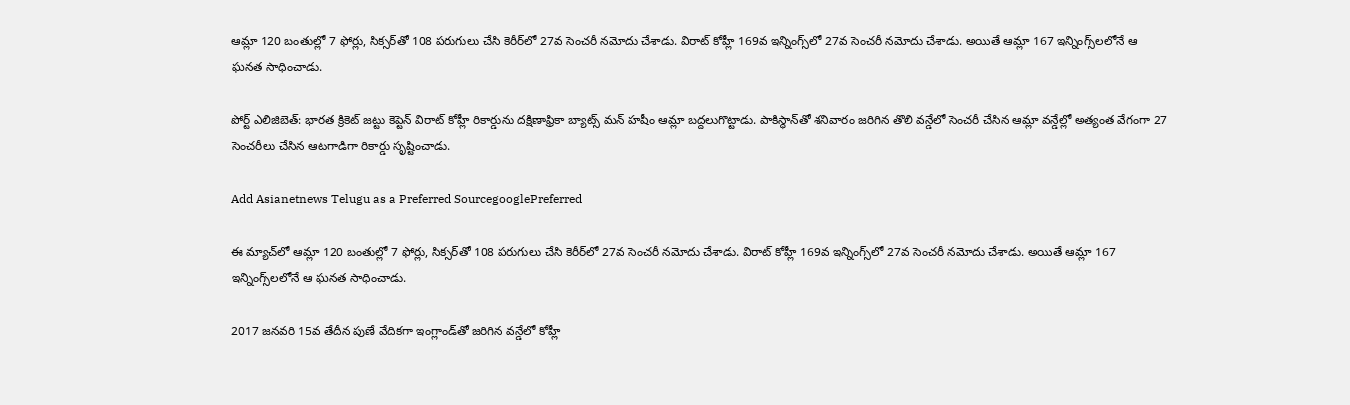ఆమ్లా 120 బంతుల్లో 7 ఫోర్లు, సిక్సర్‌తో 108 పరుగులు చేసి కెరీర్‌లో 27వ సెంచరీ నమోదు చేశాడు. విరాట్ కోహ్లీ 169వ ఇన్నింగ్స్‌లో 27వ సెంచరీ నమోదు చేశాడు. అయితే ఆమ్లా 167 ఇన్నింగ్స్‌లలోనే ఆ ఘనత సాధించాడు.

పోర్ట్ ఎలిజిబెత్: భారత క్రికెట్ జట్టు కెప్టెన్ విరాట్ కోహ్లీ రికార్డును దక్షిణాఫ్రికా బ్యాట్స్ మన్ హషీం ఆమ్లా బద్దలుగొట్టాడు. పాకిస్థాన్‌తో శనివారం జరిగిన తొలి వన్డేలో సెంచరీ చేసిన ఆమ్లా వన్డేల్లో అత్యంత వేగంగా 27 సెంచరీలు చేసిన ఆటగాడిగా రికార్డు సృష్టించాడు.

Add Asianetnews Telugu as a Preferred SourcegooglePreferred

ఈ మ్యాచ్‌లో ఆమ్లా 120 బంతుల్లో 7 ఫోర్లు, సిక్సర్‌తో 108 పరుగులు చేసి కెరీర్‌లో 27వ సెంచరీ నమోదు చేశాడు. విరాట్ కోహ్లీ 169వ ఇన్నింగ్స్‌లో 27వ సెంచరీ నమోదు చేశాడు. అయితే ఆమ్లా 167 ఇన్నింగ్స్‌లలోనే ఆ ఘనత సాధించాడు.

2017 జనవరి 15వ తేదీన పుణే వేదికగా ఇంగ్లాండ్‌తో జరిగిన వన్డేలో కోహ్లీ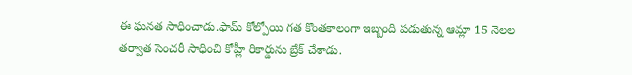ఈ ఘనత సాధించాడు.ఫామ్ కోల్పోయి గత కొంతకాలంగా ఇబ్బంది పడుతున్న ఆమ్లా 15 నెలల తర్వాత సెంచరీ సాధించి కోహ్లీ రికార్డును బ్రేక్ చేశాడు.